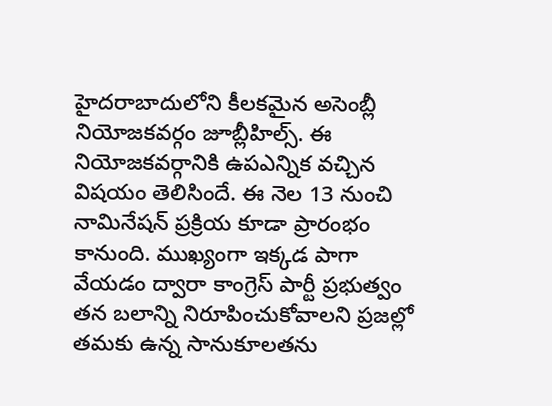హైదరాబాదులోని కీలకమైన అసెంబ్లీ నియోజకవర్గం జూబ్లీహిల్స్. ఈ నియోజకవర్గానికి ఉపఎన్నిక వచ్చిన విషయం తెలిసిందే. ఈ నెల 13 నుంచి నామినేషన్ ప్రక్రియ కూడా ప్రారంభం కానుంది. ముఖ్యంగా ఇక్కడ పాగా వేయడం ద్వారా కాంగ్రెస్ పార్టీ ప్రభుత్వం తన బలాన్ని నిరూపించుకోవాలని ప్రజల్లో తమకు ఉన్న సానుకూలతను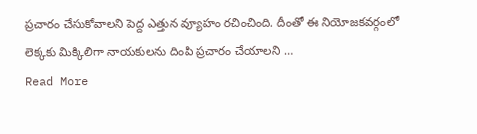ప్రచారం చేసుకోవాలని పెద్ద ఎత్తున వ్యూహం రచించింది. దీంతో ఈ నియోజకవర్గంలో లెక్కకు మిక్కిలిగా నాయకులను దింపి ప్రచారం చేయాలని …
Read More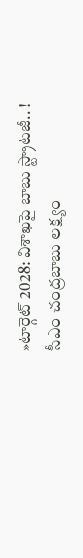»టార్గెట్ 2028: విశాఖపై బాబు స్ట్రాటజీ.. !
సీఎం చంద్రబాబు లక్ష్యం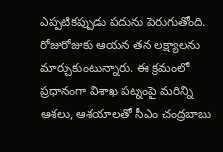ఎప్పటికప్పుడు పదును పెరుగుతోంది. రోజురోజుకు ఆయన తన లక్ష్యాలను మార్చుకుంటున్నారు. ఈ క్రమంలో ప్రధానంగా విశాఖ పట్నంపై మరిన్ని ఆశలు, ఆశయాలతో సీఎం చంద్రబాబు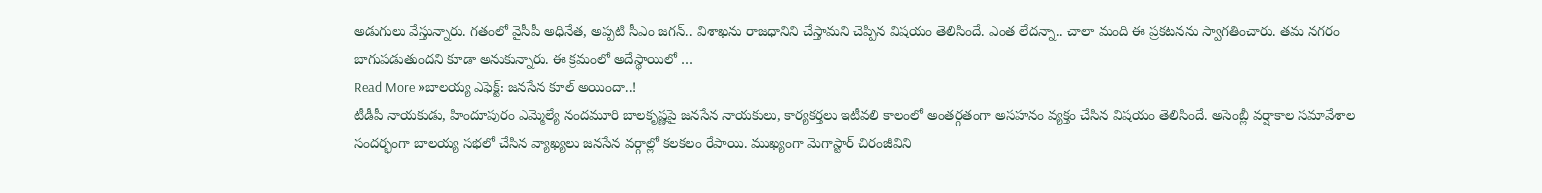అడుగులు వేస్తున్నారు. గతంలో వైసీపీ అధినేత, అప్పటి సీఎం జగన్.. విశాఖను రాజధానిని చేస్తామని చెప్పిన విషయం తెలిసిందే. ఎంత లేదన్నా.. చాలా మంది ఈ ప్రకటనను స్వాగతించారు. తమ నగరం బాగుపడుతుందని కూడా అనుకున్నారు. ఈ క్రమంలో అదేస్థాయిలో …
Read More »బాలయ్య ఎఫెక్ట్: జనసేన కూల్ అయిందా..!
టీడీపీ నాయకుడు, హిందూపురం ఎమ్మెల్యే నందమూరి బాలకృష్ణపై జనసేన నాయకులు, కార్యకర్తలు ఇటీవలి కాలంలో అంతర్గతంగా అసహనం వ్యక్తం చేసిన విషయం తెలిసిందే. అసెంబ్లీ వర్షాకాల సమావేశాల సందర్భంగా బాలయ్య సభలో చేసిన వ్యాఖ్యలు జనసేన వర్గాల్లో కలకలం రేపాయి. ముఖ్యంగా మెగాస్టార్ చిరంజీవిని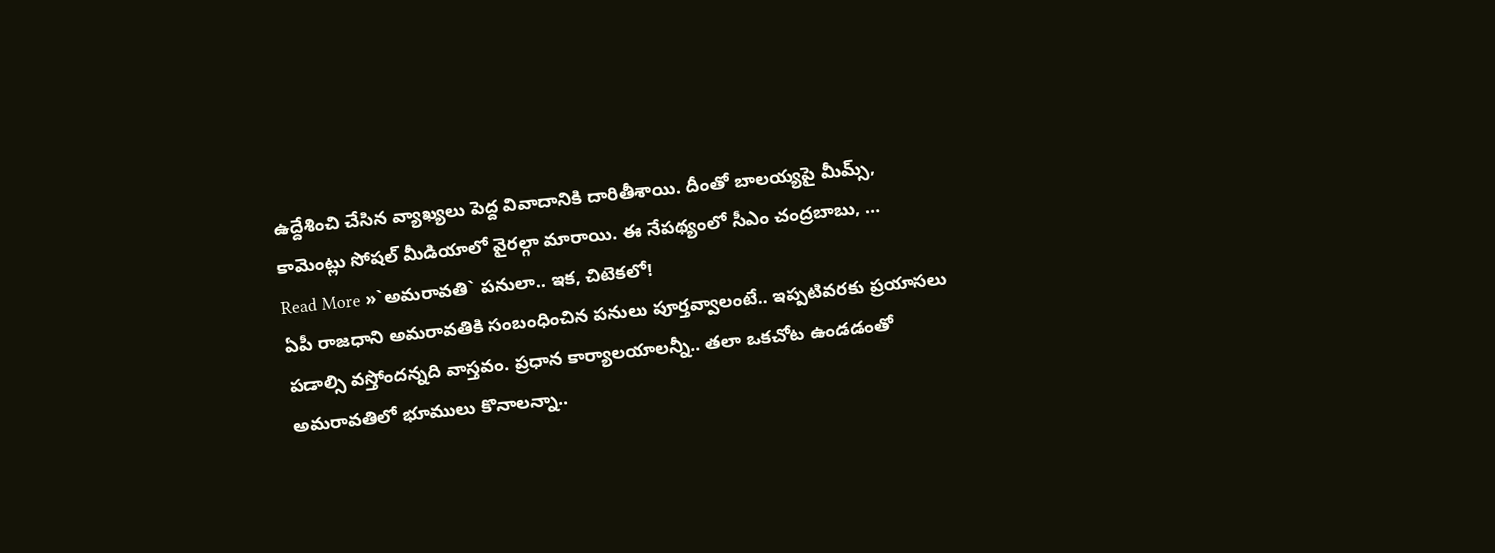ఉద్దేశించి చేసిన వ్యాఖ్యలు పెద్ద వివాదానికి దారితీశాయి. దీంతో బాలయ్యపై మీమ్స్, కామెంట్లు సోషల్ మీడియాలో వైరల్గా మారాయి. ఈ నేపథ్యంలో సీఎం చంద్రబాబు, …
Read More »`అమరావతి` పనులా.. ఇక, చిటెకలో!
ఏపీ రాజధాని అమరావతికి సంబంధించిన పనులు పూర్తవ్వాలంటే.. ఇప్పటివరకు ప్రయాసలు పడాల్సి వస్తోందన్నది వాస్తవం. ప్రధాన కార్యాలయాలన్నీ.. తలా ఒకచోట ఉండడంతో అమరావతిలో భూములు కొనాలన్నా..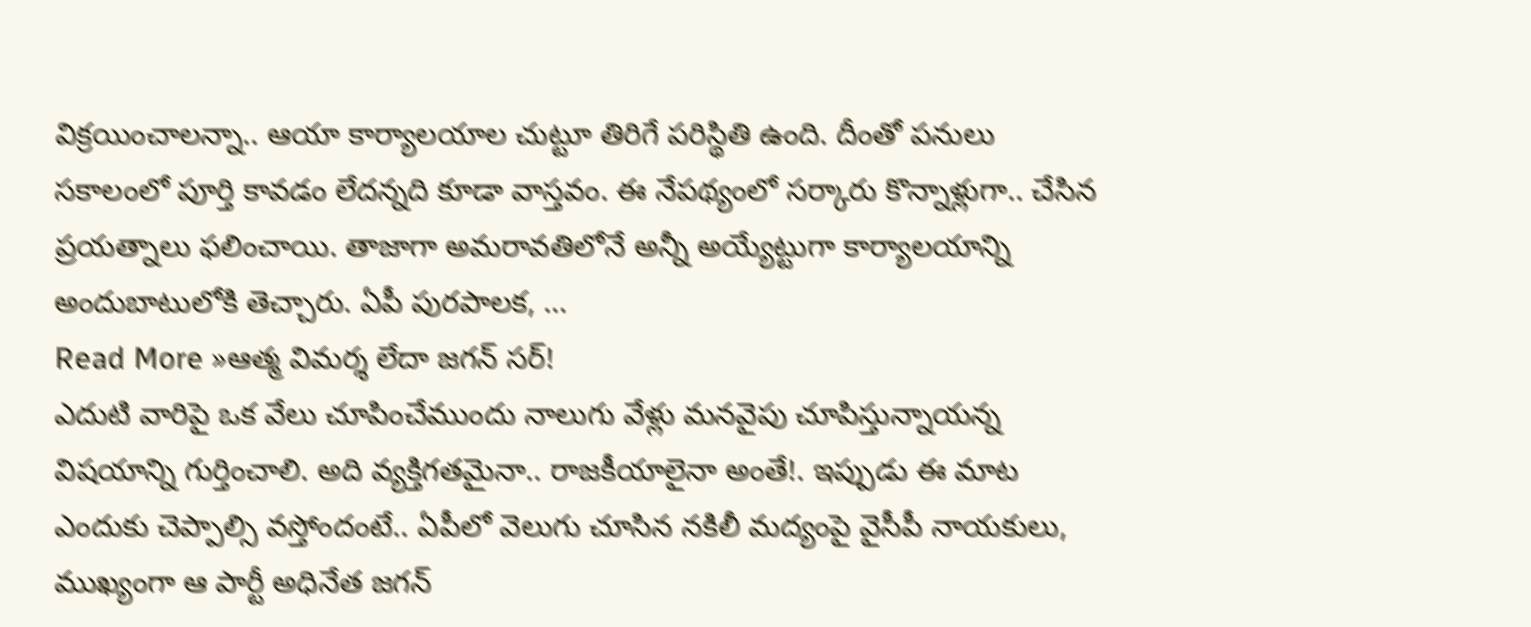విక్రయించాలన్నా.. ఆయా కార్యాలయాల చుట్టూ తిరిగే పరిస్థితి ఉంది. దీంతో పనులు సకాలంలో పూర్తి కావడం లేదన్నది కూడా వాస్తవం. ఈ నేపథ్యంలో సర్కారు కొన్నాళ్లుగా.. చేసిన ప్రయత్నాలు ఫలించాయి. తాజాగా అమరావతిలోనే అన్నీ అయ్యేట్టుగా కార్యాలయాన్ని అందుబాటులోకి తెచ్చారు. ఏపీ పురపాలక, …
Read More »ఆత్మ విమర్శ లేదా జగన్ సర్!
ఎదుటి వారిపై ఒక వేలు చూపించేముందు నాలుగు వేళ్లు మనవైపు చూపిస్తున్నాయన్న విషయాన్ని గుర్తించాలి. అది వ్యక్తిగతమైనా.. రాజకీయాలైనా అంతే!. ఇప్పుడు ఈ మాట ఎందుకు చెప్పాల్సి వస్తోందంటే.. ఏపీలో వెలుగు చూసిన నకిలీ మద్యంపై వైసీపీ నాయకులు, ముఖ్యంగా ఆ పార్టీ అధినేత జగన్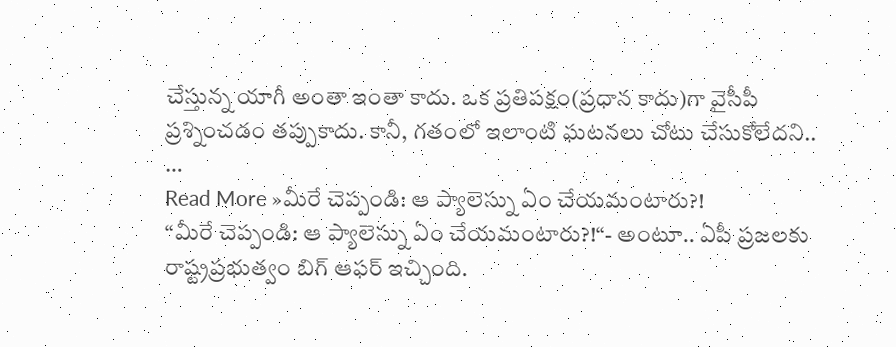చేస్తున్న యాగీ అంతా ఇంతా కాదు. ఒక ప్రతిపక్షం(ప్రధాన కాదు)గా వైసీపీ ప్రశ్నించడం తప్పుకాదు. కానీ, గతంలో ఇలాంటి ఘటనలు చోటు చేసుకోలేదని.. …
Read More »మీరే చెప్పండి: ఆ ప్యాలెస్ను ఏం చేయమంటారు?!
“మీరే చెప్పండి: ఆ ప్యాలెస్ను ఏం చేయమంటారు?!“- అంటూ.. ఏపీ ప్రజలకు రాష్ట్రప్రభుత్వం బిగ్ ఆఫర్ ఇచ్చింది.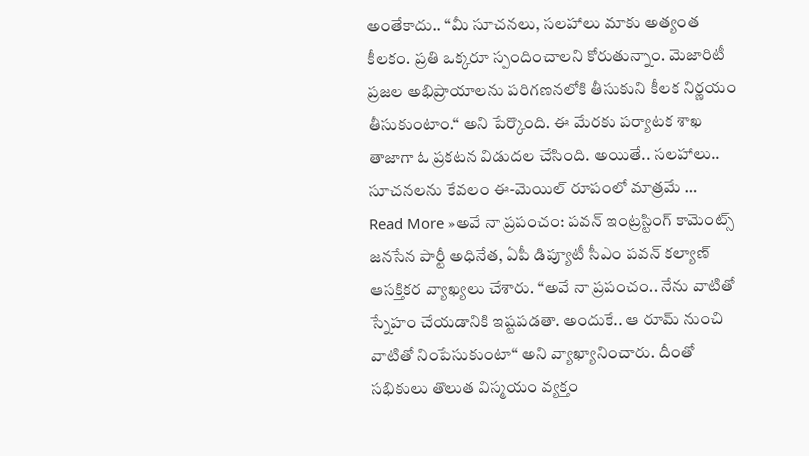అంతేకాదు.. “మీ సూచనలు, సలహాలు మాకు అత్యంత కీలకం. ప్రతి ఒక్కరూ స్పందించాలని కోరుతున్నాం. మెజారిటీ ప్రజల అభిప్రాయాలను పరిగణనలోకి తీసుకుని కీలక నిర్ణయం తీసుకుంటాం.“ అని పేర్కొంది. ఈ మేరకు పర్యాటక శాఖ తాజాగా ఓ ప్రకటన విడుదల చేసింది. అయితే.. సలహాలు.. సూచనలను కేవలం ఈ-మెయిల్ రూపంలో మాత్రమే …
Read More »అవే నా ప్రపంచం: పవన్ ఇంట్రస్టింగ్ కామెంట్స్
జనసేన పార్టీ అధినేత, ఏపీ డిప్యూటీ సీఎం పవన్ కల్యాణ్ ఆసక్తికర వ్యాఖ్యలు చేశారు. “అవే నా ప్రపంచం.. నేను వాటితో స్నేహం చేయడానికి ఇష్టపడతా. అందుకే.. ఆ రూమ్ నుంచి వాటితో నింపేసుకుంటా“ అని వ్యాఖ్యానించారు. దీంతో సభికులు తొలుత విస్మయం వ్యక్తం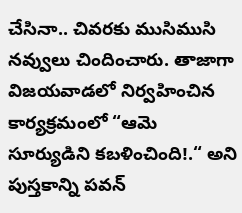చేసినా.. చివరకు ముసిముసి నవ్వులు చిందించారు. తాజాగా విజయవాడలో నిర్వహించిన కార్యక్రమంలో “ఆమె సూర్యుడిని కబళించింది!.“ అని పుస్తకాన్ని పవన్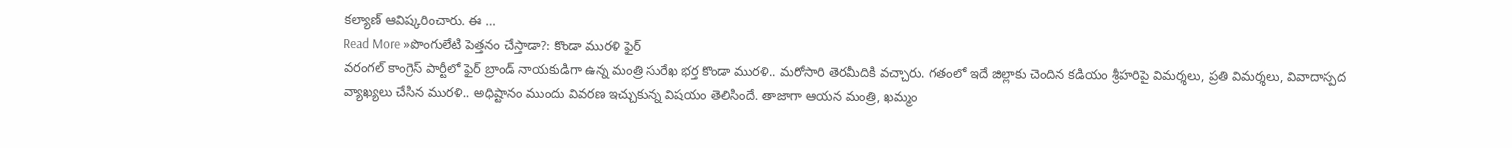కల్యాణ్ ఆవిష్కరించారు. ఈ …
Read More »పొంగులేటి పెత్తనం చేస్తాడా?: కొండా మురళి ఫైర్
వరంగల్ కాంగ్రెస్ పార్టీలో ఫైర్ బ్రాండ్ నాయకుడిగా ఉన్న మంత్రి సురేఖ భర్త కొండా మురళి.. మరోసారి తెరమీదికి వచ్చారు. గతంలో ఇదే జిల్లాకు చెందిన కడియం శ్రీహరిపై విమర్శలు, ప్రతి విమర్శలు, వివాదాస్పద వ్యాఖ్యలు చేసిన మురళి.. అధిష్టానం ముందు వివరణ ఇచ్చుకున్న విషయం తెలిసిందే. తాజాగా ఆయన మంత్రి, ఖమ్మం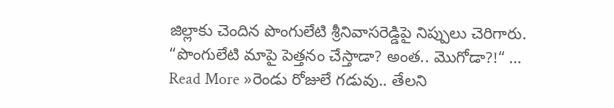జిల్లాకు చెందిన పొంగులేటి శ్రీనివాసరెడ్డిపై నిప్పులు చెరిగారు. “పొంగులేటి మాపై పెత్తనం చేస్తాడా? అంత.. మొగోడా?!“ …
Read More »రెండు రోజులే గడువు.. తేలని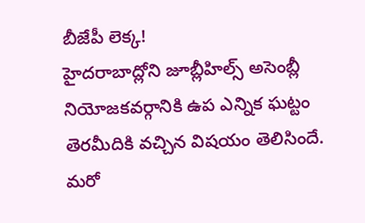బీజేపీ లెక్క!
హైదరాబాద్లోని జూబ్లీహిల్స్ అసెంబ్లీ నియోజకవర్గానికి ఉప ఎన్నిక ఘట్టం తెరమీదికి వచ్చిన విషయం తెలిసిందే. మరో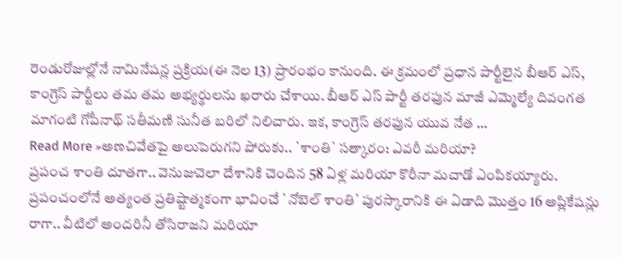రెండురోజుల్లోనే నామినేషన్ల ప్రక్రియ(ఈ నెల 13) ప్రారంభం కానుంది. ఈ క్రమంలో ప్రధాన పార్టీలైన బీఆర్ ఎస్, కాంగ్రెస్ పార్టీలు తమ తమ అభ్యర్థులను ఖరారు చేశాయి. బీఆర్ ఎస్ పార్టీ తరఫున మాజీ ఎమ్మెల్యే దివంగత మాగంటి గోపీనాథ్ సతీమణి సునీత బరిలో నిలిచారు. ఇక, కాంగ్రెస్ తరఫున యువ నేత …
Read More »అణచివేతపై అలుపెరుగని పోరుకు.. `శాంతి` సత్కారం: ఎవరీ మరియా?
ప్రపంచ శాంతి దూతగా.. వెనుజువెలా దేశానికి చెందిన 58 ఏళ్ల మరియా కొరీనా మచాడో ఎంపికయ్యారు. ప్రపంచంలోనే అత్యంత ప్రతిష్టాత్మకంగా భావించే `నోబెల్ శాంతి` పురస్కారానికి ఈ ఏడాది మొత్తం 16 అప్లికేషన్లు రాగా.. వీటిలో అందరినీ తోసిరాజని మరియా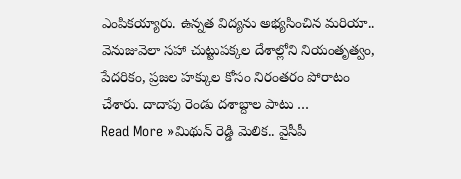ఎంపికయ్యారు. ఉన్నత విద్యను అభ్యసించిన మరియా.. వెనుజువెలా సహా చుట్టుపక్కల దేశాల్లోని నియంతృత్వం, పేదరికం, ప్రజల హక్కుల కోసం నిరంతరం పోరాటం చేశారు. దాదాపు రెండు దశాబ్దాల పాటు …
Read More »మిథున్ రెడ్డి మెలిక.. వైసీపీ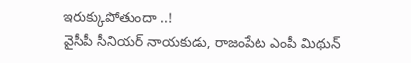ఇరుక్కుపోతుందా ..!
వైసీపీ సీనియర్ నాయకుడు, రాజంపేట ఎంపీ మిథున్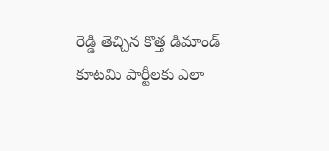రెడ్డి తెచ్చిన కొత్త డిమాండ్ కూటమి పార్టీలకు ఎలా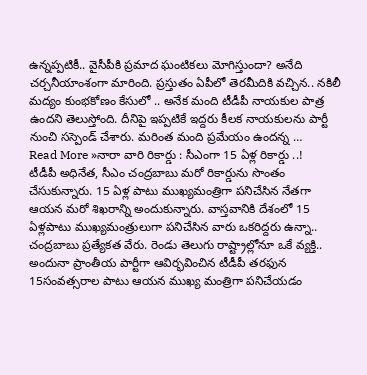ఉన్నప్పటికీ.. వైసీపీకి ప్రమాద ఘంటికలు మోగిస్తుందా? అనేది చర్చనీయాంశంగా మారింది. ప్రస్తుతం ఏపీలో తెరమీదికి వచ్చిన.. నకిలీ మద్యం కుంభకోణం కేసులో .. అనేక మంది టీడీపీ నాయకుల పాత్ర ఉందని తెలుస్తోంది. దీనిపై ఇప్పటికే ఇద్దరు కీలక నాయకులను పార్టీ నుంచి సస్పెండ్ చేశారు. మరింత మంది ప్రమేయం ఉందన్న …
Read More »నారా వారి రికార్డు : సీఎంగా 15 ఏళ్ల రికార్డు ..!
టీడీపీ అధినేత, సీఎం చంద్రబాబు మరో రికార్డును సొంతం చేసుకున్నారు. 15 ఏళ్ల పాటు ముఖ్యమంత్రిగా పనిచేసిన నేతగా ఆయన మరో శిఖరాన్ని అందుకున్నారు. వాస్తవానికి దేశంలో 15 ఏళ్లపాటు ముఖ్యమంత్రులుగా పనిచేసిన వారు ఒకరిద్దరు ఉన్నా.. చంద్రబాబు ప్రత్యేకత వేరు. రెండు తెలుగు రాష్ట్రాల్లోనూ ఒకే వ్యక్తి.. అందునా ప్రాంతీయ పార్టీగా ఆవిర్భవించిన టీడీపీ తరఫున 15సంవత్సరాల పాటు ఆయన ముఖ్య మంత్రిగా పనిచేయడం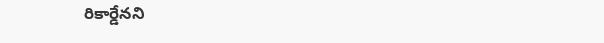రికార్డేనని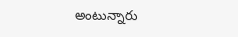అంటున్నారు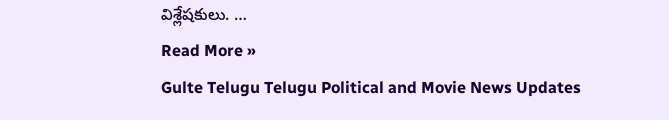విశ్లేషకులు. …
Read More »
Gulte Telugu Telugu Political and Movie News Updates